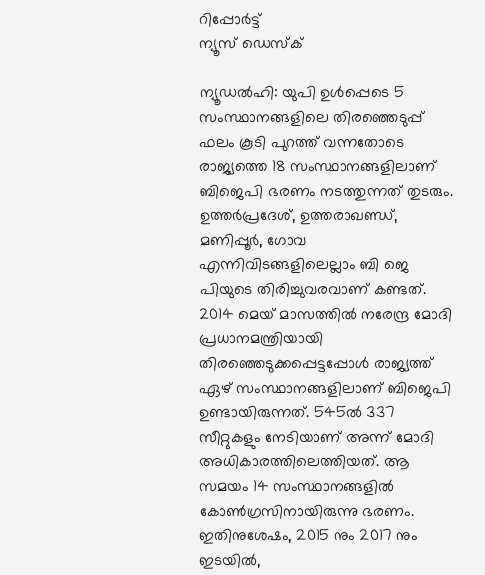റിപ്പോര്‍ട്ട്
ന്യൂസ് ഡെസ്ക്

ന്യൂഡല്‍ഹി: യുപി ഉള്‍പ്പെടെ 5 സംസ്ഥാനങ്ങളിലെ തിരഞ്ഞെടുപ്പ് ഫലം കൂടി പുറത്ത് വന്നതോടെ രാജ്യത്തെ 18 സംസ്ഥാനങ്ങളിലാണ് ബിജെപി ഭരണം നടത്തുന്നത് തുടരും. ഉത്തര്‍പ്രദേശ്, ഉത്തരാഖണ്ഡ്, മണിപ്പൂര്‍, ഗോവ എന്നിവിടങ്ങളിലെല്ലാം ബി ജെ പിയുടെ തിരിച്ചുവരവാണ് കണ്ടത്. 2014 മെയ് മാസത്തില്‍ നരേന്ദ്ര മോദി പ്രധാനമന്ത്രിയായി തിരഞ്ഞെടുക്കപ്പെട്ടപ്പോള്‍ രാജ്യത്ത് ഏഴ് സംസ്ഥാനങ്ങളിലാണ് ബിജെപി ഉണ്ടായിരുന്നത്. 545ല്‍ 337 സീറ്റുകളും നേടിയാണ് അന്ന് മോദി അധികാരത്തിലെത്തിയത്. ആ സമയം 14 സംസ്ഥാനങ്ങളില്‍ കോണ്‍ഗ്രസിനായിരുന്നു ഭരണം. ഇതിനുശേഷം, 2015 നും 2017 നും ഇടയില്‍,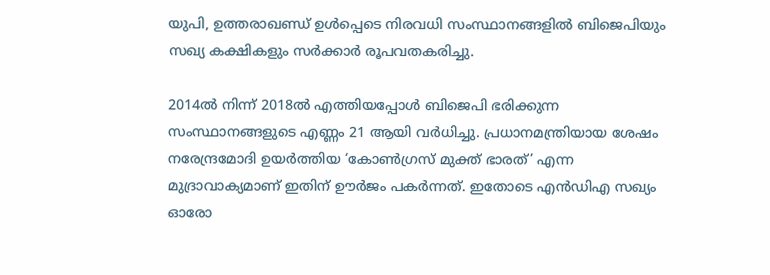യുപി, ഉത്തരാഖണ്ഡ് ഉള്‍പ്പെടെ നിരവധി സംസ്ഥാനങ്ങളില്‍ ബിജെപിയും സഖ്യ കക്ഷികളും സര്‍ക്കാര്‍ രൂപവതകരിച്ചു.

2014ല്‍ നിന്ന് 2018ല്‍ എത്തിയപ്പോള്‍ ബിജെപി ഭരിക്കുന്ന സംസ്ഥാനങ്ങളുടെ എണ്ണം 21 ആയി വര്‍ധിച്ചു. പ്രധാനമന്ത്രിയായ ശേഷം നരേന്ദ്രമോദി ഉയര്‍ത്തിയ ‘കോണ്‍ഗ്രസ് മുക്ത് ഭാരത്’ എന്ന മുദ്രാവാക്യമാണ് ഇതിന് ഊര്‍ജം പകര്‍ന്നത്. ഇതോടെ എന്‍ഡിഎ സഖ്യം ഓരോ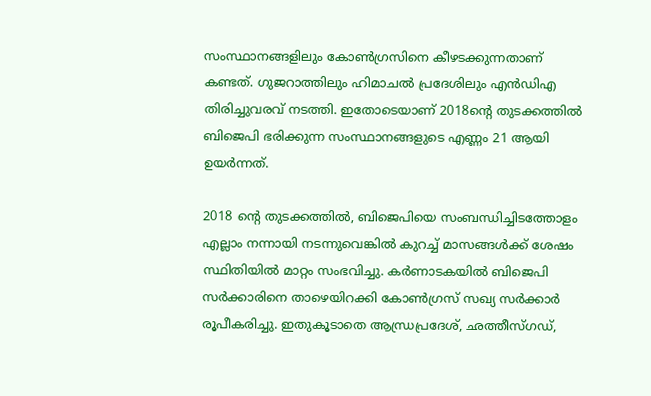സംസ്ഥാനങ്ങളിലും കോണ്‍ഗ്രസിനെ കീഴടക്കുന്നതാണ് കണ്ടത്. ഗുജറാത്തിലും ഹിമാചല്‍ പ്രദേശിലും എന്‍ഡിഎ തിരിച്ചുവരവ് നടത്തി. ഇതോടെയാണ് 2018ന്റെ തുടക്കത്തില്‍ ബിജെപി ഭരിക്കുന്ന സംസ്ഥാനങ്ങളുടെ എണ്ണം 21 ആയി ഉയര്‍ന്നത്.

2018 ന്റെ തുടക്കത്തില്‍, ബിജെപിയെ സംബന്ധിച്ചിടത്തോളം എല്ലാം നന്നായി നടന്നുവെങ്കില്‍ കുറച്ച് മാസങ്ങള്‍ക്ക് ശേഷം സ്ഥിതിയില്‍ മാറ്റം സംഭവിച്ചു. കര്‍ണാടകയില്‍ ബിജെപി സര്‍ക്കാരിനെ താഴെയിറക്കി കോണ്‍ഗ്രസ് സഖ്യ സര്‍ക്കാര്‍ രൂപീകരിച്ചു. ഇതുകൂടാതെ ആന്ധ്രപ്രദേശ്, ഛത്തീസ്ഗഡ്,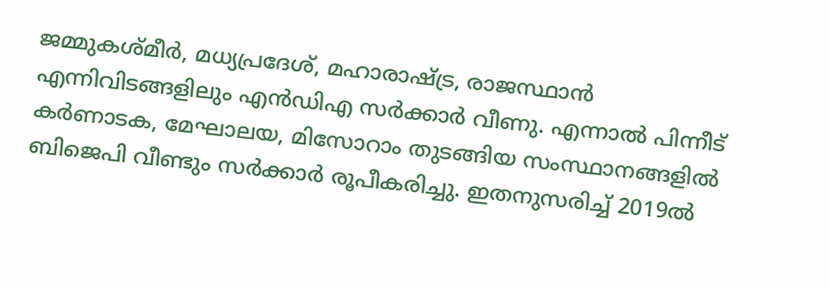ജമ്മുകശ്മീര്‍, മധ്യപ്രദേശ്, മഹാരാഷ്ട്ര, രാജസ്ഥാന്‍ എന്നിവിടങ്ങളിലും എന്‍ഡിഎ സര്‍ക്കാര്‍ വീണു. എന്നാല്‍ പിന്നീട് കര്‍ണാടക, മേഘാലയ, മിസോറാം തുടങ്ങിയ സംസ്ഥാനങ്ങളില്‍ ബിജെപി വീണ്ടും സര്‍ക്കാര്‍ രൂപീകരിച്ചു. ഇതനുസരിച്ച് 2019ല്‍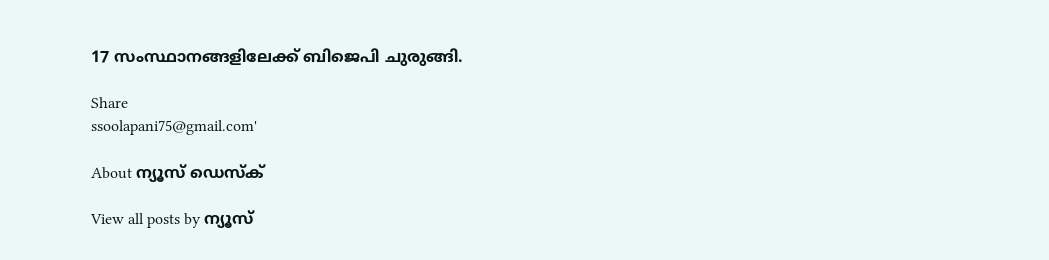17 സംസ്ഥാനങ്ങളിലേക്ക് ബിജെപി ചുരുങ്ങി.

Share
ssoolapani75@gmail.com'

About ന്യൂസ് ഡെസ്ക്

View all posts by ന്യൂസ്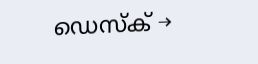ഡെസ്ക് →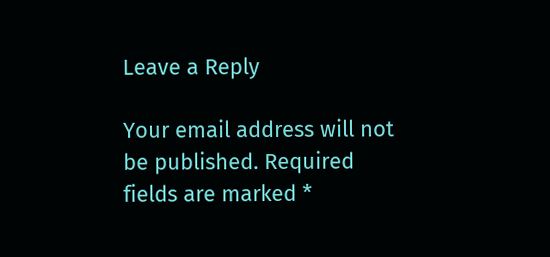Leave a Reply

Your email address will not be published. Required fields are marked *